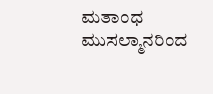ಮತಾಂಧ ಮುಸಲ್ಮಾನರಿಂದ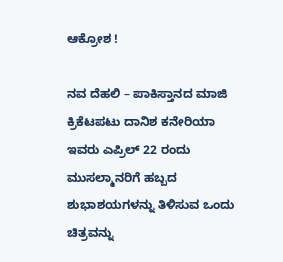ಆಕ್ರೋಶ !

ನವ ದೆಹಲಿ – ಪಾಕಿಸ್ತಾನದ ಮಾಜಿ ಕ್ರಿಕೆಟಪಟು ದಾನಿಶ ಕನೇರಿಯಾ ಇವರು ಎಪ್ರಿಲ್ 22 ರಂದು ಮುಸಲ್ಮಾನರಿಗೆ ಹಬ್ಬದ ಶುಭಾಶಯಗಳನ್ನು ತಿಳಿಸುವ ಒಂದು ಚಿತ್ರವನ್ನು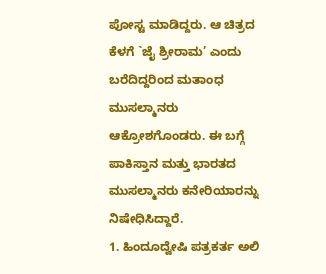ಪೋಸ್ಟ ಮಾಡಿದ್ದರು. ಆ ಚಿತ್ರದ ಕೆಳಗೆ `ಜೈ ಶ್ರೀರಾಮ’ ಎಂದು ಬರೆದಿದ್ದರಿಂದ ಮತಾಂಧ ಮುಸಲ್ಮಾನರು ಆಕ್ರೋಶಗೊಂಡರು. ಈ ಬಗ್ಗೆ ಪಾಕಿಸ್ತಾನ ಮತ್ತು ಭಾರತದ ಮುಸಲ್ಮಾನರು ಕನೇರಿಯಾರನ್ನು ನಿಷೇಧಿಸಿದ್ದಾರೆ.
1. ಹಿಂದೂದ್ವೇಷಿ ಪತ್ರಕರ್ತ ಅಲಿ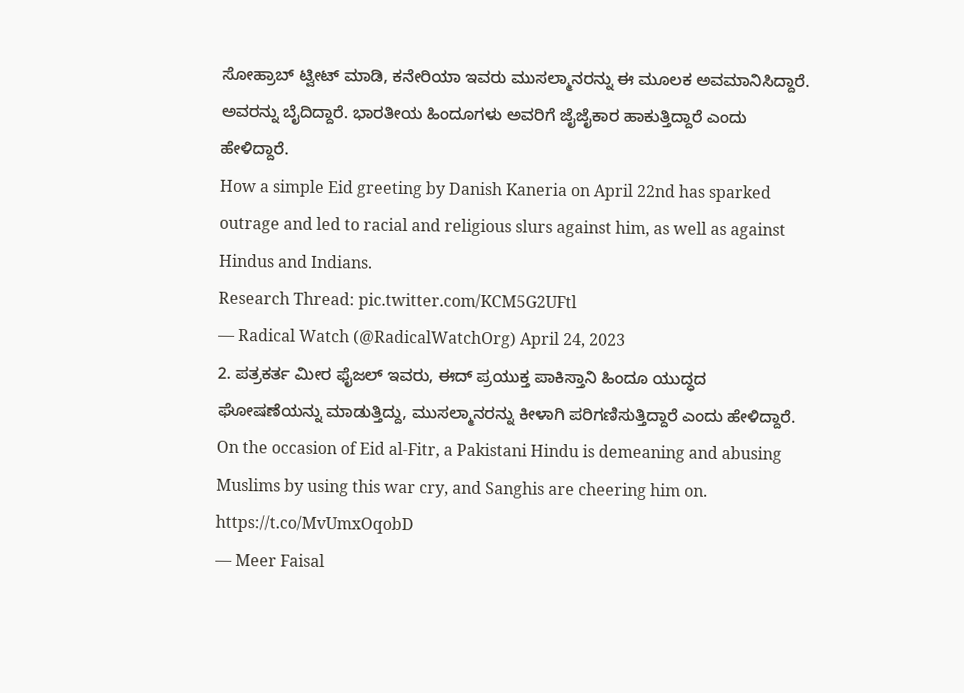ಸೋಹ್ರಾಬ್ ಟ್ವೀಟ್ ಮಾಡಿ, ಕನೇರಿಯಾ ಇವರು ಮುಸಲ್ಮಾನರನ್ನು ಈ ಮೂಲಕ ಅವಮಾನಿಸಿದ್ದಾರೆ. ಅವರನ್ನು ಬೈದಿದ್ದಾರೆ. ಭಾರತೀಯ ಹಿಂದೂಗಳು ಅವರಿಗೆ ಜೈಜೈಕಾರ ಹಾಕುತ್ತಿದ್ದಾರೆ ಎಂದು ಹೇಳಿದ್ದಾರೆ.
How a simple Eid greeting by Danish Kaneria on April 22nd has sparked outrage and led to racial and religious slurs against him, as well as against Hindus and Indians.
Research Thread: pic.twitter.com/KCM5G2UFtl
— Radical Watch (@RadicalWatchOrg) April 24, 2023
2. ಪತ್ರಕರ್ತ ಮೀರ ಫೈಜಲ್ ಇವರು, ಈದ್ ಪ್ರಯುಕ್ತ ಪಾಕಿಸ್ತಾನಿ ಹಿಂದೂ ಯುದ್ಧದ ಘೋಷಣೆಯನ್ನು ಮಾಡುತ್ತಿದ್ದು, ಮುಸಲ್ಮಾನರನ್ನು ಕೀಳಾಗಿ ಪರಿಗಣಿಸುತ್ತಿದ್ದಾರೆ ಎಂದು ಹೇಳಿದ್ದಾರೆ.
On the occasion of Eid al-Fitr, a Pakistani Hindu is demeaning and abusing Muslims by using this war cry, and Sanghis are cheering him on. https://t.co/MvUmxOqobD
— Meer Faisal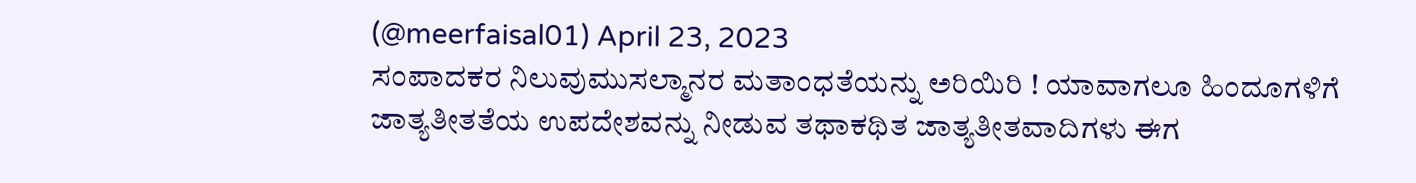(@meerfaisal01) April 23, 2023
ಸಂಪಾದಕರ ನಿಲುವುಮುಸಲ್ಮಾನರ ಮತಾಂಧತೆಯನ್ನು ಅರಿಯಿರಿ ! ಯಾವಾಗಲೂ ಹಿಂದೂಗಳಿಗೆ ಜಾತ್ಯತೀತತೆಯ ಉಪದೇಶವನ್ನು ನೀಡುವ ತಥಾಕಥಿತ ಜಾತ್ಯತೀತವಾದಿಗಳು ಈಗ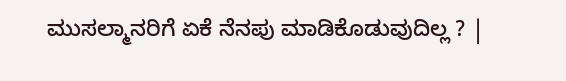ಮುಸಲ್ಮಾನರಿಗೆ ಏಕೆ ನೆನಪು ಮಾಡಿಕೊಡುವುದಿಲ್ಲ ? |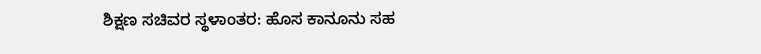ಶಿಕ್ಷಣ ಸಚಿವರ ಸ್ಥಳಾಂತರ: ಹೊಸ ಕಾನೂನು ಸಹ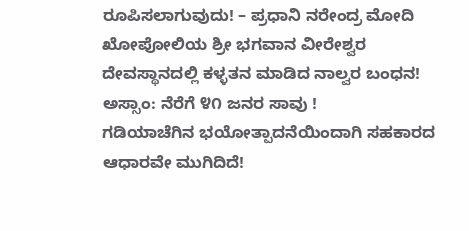ರೂಪಿಸಲಾಗುವುದು! – ಪ್ರಧಾನಿ ನರೇಂದ್ರ ಮೋದಿ
ಖೋಪೋಲಿಯ ಶ್ರೀ ಭಗವಾನ ವೀರೇಶ್ವರ ದೇವಸ್ಥಾನದಲ್ಲಿ ಕಳ್ಳತನ ಮಾಡಿದ ನಾಲ್ವರ ಬಂಧನ!
ಅಸ್ಸಾಂ: ನೆರೆಗೆ ೪೧ ಜನರ ಸಾವು !
ಗಡಿಯಾಚೆಗಿನ ಭಯೋತ್ಪಾದನೆಯಿಂದಾಗಿ ಸಹಕಾರದ ಆಧಾರವೇ ಮುಗಿದಿದೆ!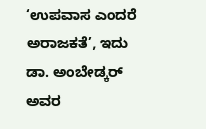‘ಉಪವಾಸ ಎಂದರೆ ಅರಾಜಕತೆ’, ಇದು ಡಾ. ಅಂಬೇಡ್ಕರ್ ಅವರ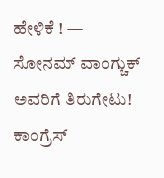ಹೇಳಿಕೆ ! — ಸೋನಮ್ ವಾಂಗ್ಚುಕ್ ಅವರಿಗೆ ತಿರುಗೇಟು!
ಕಾಂಗ್ರೆಸ್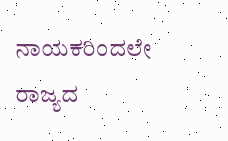ನಾಯಕರಿಂದಲೇ ರಾಜ್ಯದ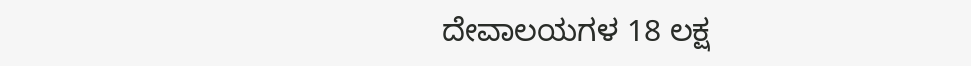ದೇವಾಲಯಗಳ 18 ಲಕ್ಷ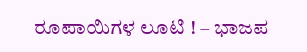ರೂಪಾಯಿಗಳ ಲೂಟಿ ! – ಭಾಜಪ